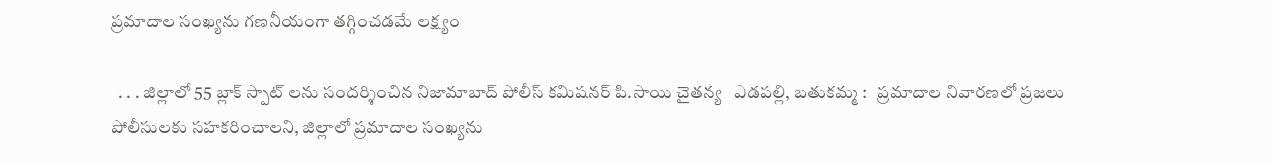ప్రమాదాల సంఖ్యను గణనీయంగా తగ్గించడమే లక్ష్యం

  . . . జిల్లాలో 55 బ్లాక్ స్పాట్ లను సందర్శించిన నిజామాబాద్ పోలీస్ కమిషనర్ పి.సాయి చైతన్య   ఎడపల్లి, బతుకమ్మ :   ప్రమాదాల నివారణలో ప్రజలు పోలీసులకు సహకరించాలని, జిల్లాలో ప్రమాదాల సంఖ్యను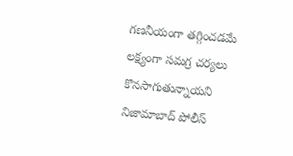గణనీయంగా తగ్గించడమే లక్ష్యంగా సమగ్ర చర్యలు కొనసాగుతున్నాయని నిజామాబాద్ పోలీస్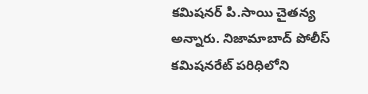కమిషనర్ పి.సాయి చైతన్య అన్నారు. నిజామాబాద్ పోలీస్ కమిషనరేట్ పరిధిలోని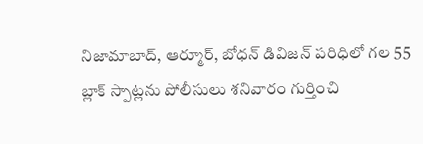నిజామాబాద్, ఆర్మూర్, బోధన్ డివిజన్ పరిధిలో గల 55 బ్లాక్ స్పాట్లను పోలీసులు శనివారం గుర్తించి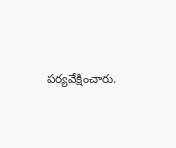పర్యవేక్షించారు.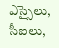ఎస్సైలు, సీఐలు,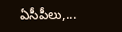ఏసీపీలు,...